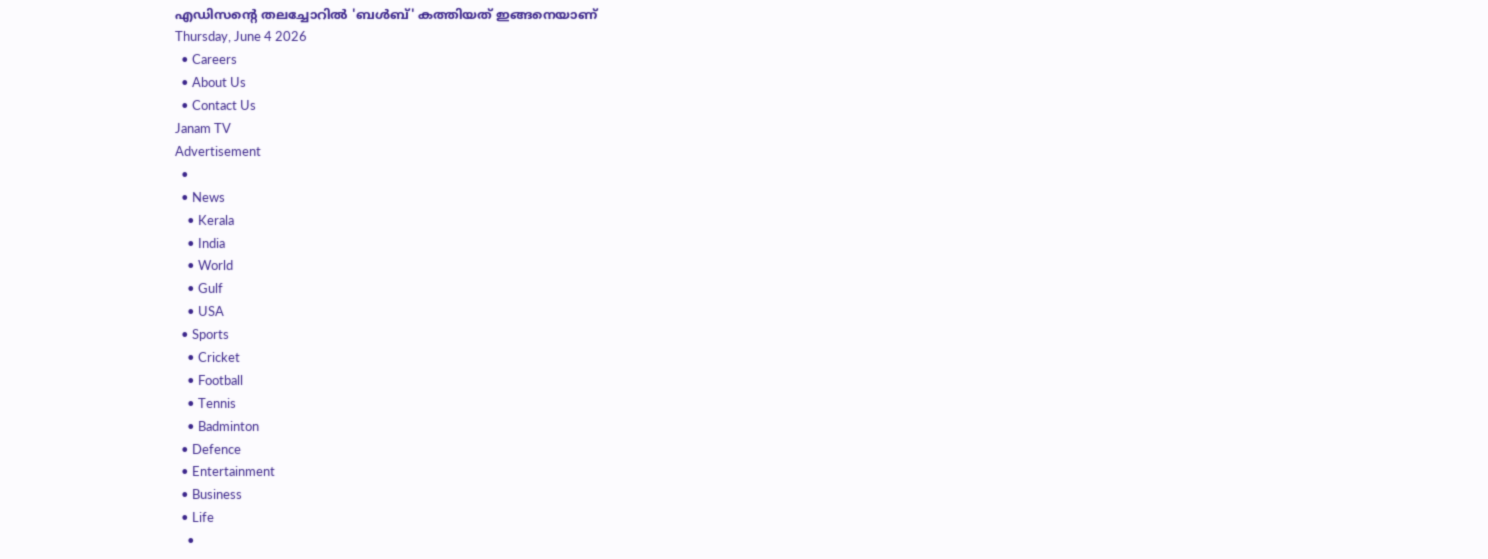എഡിസന്റെ തലച്ചോറിൽ 'ബൾബ്' കത്തിയത് ഇങ്ങനെയാണ്
Thursday, June 4 2026
  • Careers
  • About Us
  • Contact Us
Janam TV
Advertisement
  •
  • News
    • Kerala
    • India
    • World
    • Gulf
    • USA
  • Sports
    • Cricket
    • Football
    • Tennis
    • Badminton
  • Defence
  • Entertainment
  • Business
  • Life
    •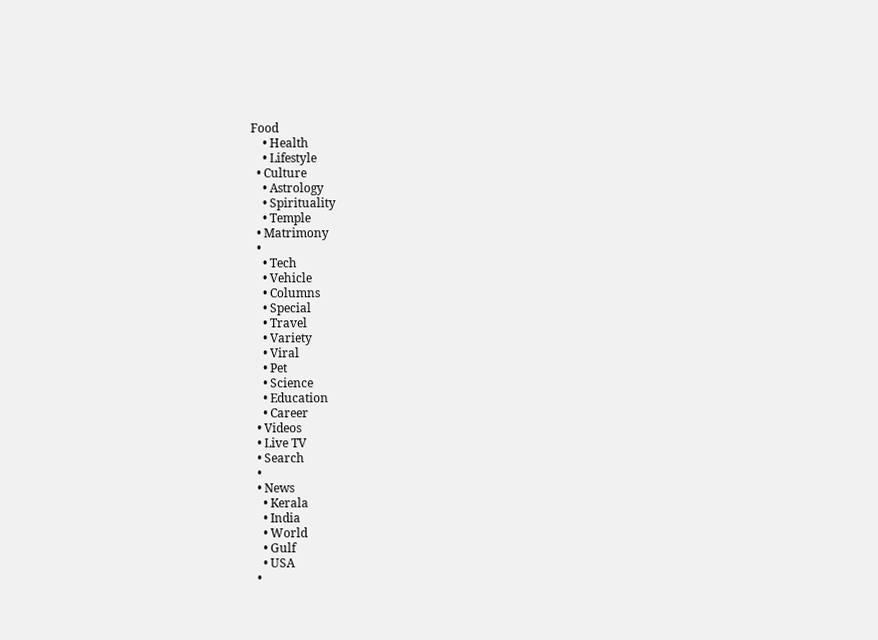Food
    • Health
    • Lifestyle
  • Culture
    • Astrology
    • Spirituality
    • Temple
  • Matrimony
  •
    • Tech
    • Vehicle
    • Columns
    • Special
    • Travel
    • Variety
    • Viral
    • Pet
    • Science
    • Education
    • Career
  • Videos
  • Live TV
  • Search
  •
  • News
    • Kerala
    • India
    • World
    • Gulf
    • USA
  •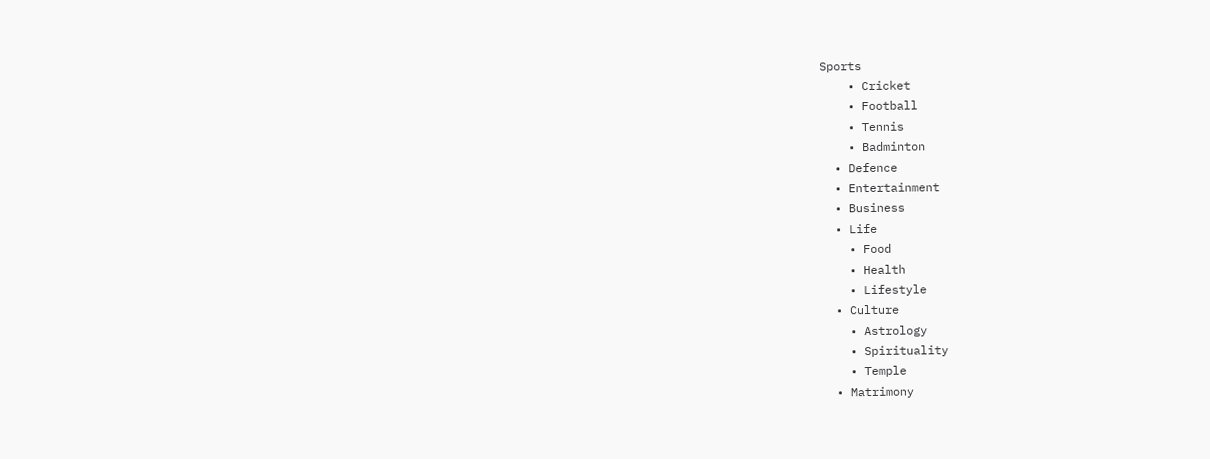Sports
    • Cricket
    • Football
    • Tennis
    • Badminton
  • Defence
  • Entertainment
  • Business
  • Life
    • Food
    • Health
    • Lifestyle
  • Culture
    • Astrology
    • Spirituality
    • Temple
  • Matrimony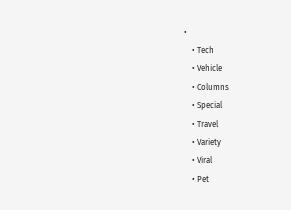•
    • Tech
    • Vehicle
    • Columns
    • Special
    • Travel
    • Variety
    • Viral
    • Pet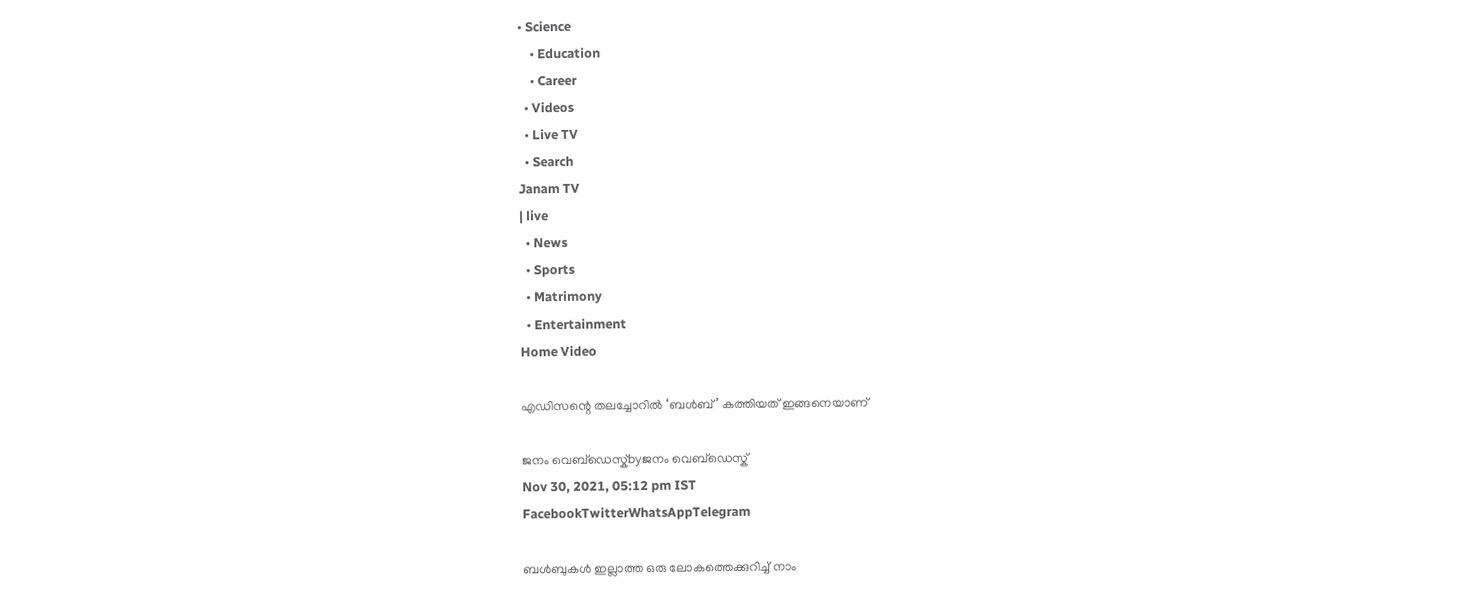• Science
    • Education
    • Career
  • Videos
  • Live TV
  • Search
Janam TV
| live
  • News
  • Sports
  • Matrimony
  • Entertainment
Home Video

എഡിസന്റെ തലച്ചോറിൽ ‘ബൾബ്’ കത്തിയത് ഇങ്ങനെയാണ്

ജനം വെബ്‌ഡെസ്ക്byജനം വെബ്‌ഡെസ്ക്
Nov 30, 2021, 05:12 pm IST
FacebookTwitterWhatsAppTelegram

ബൾബുകൾ ഇല്ലാത്ത ഒരു ലോകത്തെക്കുറിച്ച് നാം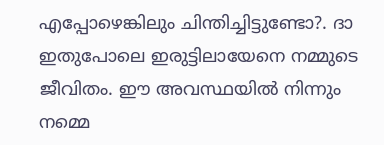എപ്പോഴെങ്കിലും ചിന്തിച്ചിട്ടുണ്ടോ?. ദാ ഇതുപോലെ ഇരുട്ടിലായേനെ നമ്മുടെ ജീവിതം. ഈ അവസ്ഥയിൽ നിന്നും നമ്മെ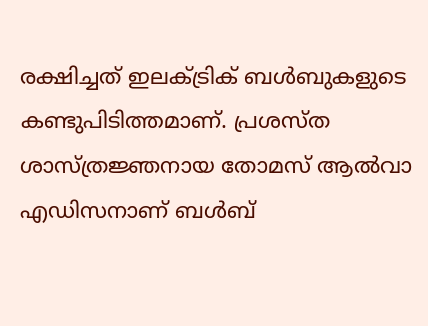രക്ഷിച്ചത് ഇലക്ട്രിക് ബൾബുകളുടെ കണ്ടുപിടിത്തമാണ്. പ്രശസ്ത ശാസ്ത്രജ്ഞനായ തോമസ് ആൽവാ എഡിസനാണ് ബൾബ്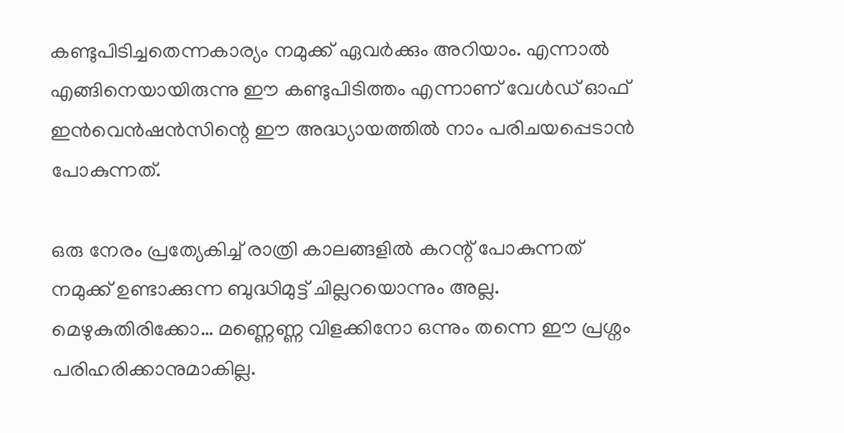കണ്ടുപിടിച്ചതെന്നകാര്യം നമുക്ക് ഏവർക്കും അറിയാം. എന്നാൽ എങ്ങിനെയായിരുന്നു ഈ കണ്ടുപിടിത്തം എന്നാണ് വേൾഡ് ഓഫ് ഇൻവെൻഷൻസിന്റെ ഈ അദ്ധ്യായത്തിൽ നാം പരിചയപ്പെടാൻ പോകുന്നത്.

ഒരു നേരം പ്രത്യേകിച്ച് രാത്രി കാലങ്ങളിൽ കറന്റ് പോകുന്നത് നമുക്ക് ഉണ്ടാക്കുന്ന ബുദ്ധിമുട്ട് ചില്ലറയൊന്നും അല്ല. മെഴുകുതിരിക്കോ… മണ്ണെണ്ണ വിളക്കിനോ ഒന്നും തന്നെ ഈ പ്രശ്നം പരിഹരിക്കാനുമാകില്ല.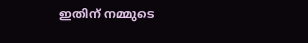ഇതിന് നമ്മുടെ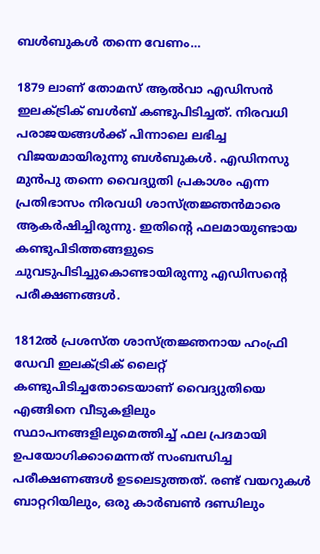ബൾബുകൾ തന്നെ വേണം…

1879 ലാണ് തോമസ് ആൽവാ എഡിസൻ ഇലക്ട്രിക് ബൾബ് കണ്ടുപിടിച്ചത്. നിരവധി പരാജയങ്ങൾക്ക് പിന്നാലെ ലഭിച്ച വിജയമായിരുന്നു ബൾബുകൾ. എഡിനസു മുൻപു തന്നെ വൈദ്യുതി പ്രകാശം എന്ന പ്രതിഭാസം നിരവധി ശാസ്ത്രജ്ഞൻമാരെ ആകർഷിച്ചിരുന്നു. ഇതിന്റെ ഫലമായുണ്ടായ കണ്ടുപിടിത്തങ്ങളുടെ ചുവടുപിടിച്ചുകൊണ്ടായിരുന്നു എഡിസന്റെ പരീക്ഷണങ്ങൾ.

1812ൽ പ്രശസ്ത ശാസ്ത്രജ്ഞനായ ഹംഫ്രി ഡേവി ഇലക്ട്രിക് ലൈറ്റ് കണ്ടുപിടിച്ചതോടെയാണ് വൈദ്യുതിയെ എങ്ങിനെ വീടുകളിലും സ്ഥാപനങ്ങളിലുമെത്തിച്ച് ഫല പ്രദമായി ഉപയോഗിക്കാമെന്നത് സംബന്ധിച്ച പരീക്ഷണങ്ങൾ ഉടലെടുത്തത്. രണ്ട് വയറുകൾ ബാറ്ററിയിലും, ഒരു കാർബൺ ദണ്ഡിലും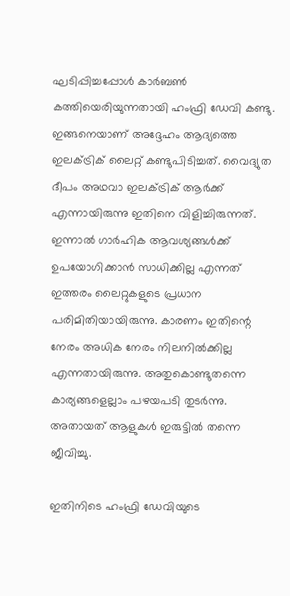ഘടിപ്പിച്ചപ്പോൾ കാർബൺ കത്തിയെരിയുന്നതായി ഹംഫ്രി ഡേവി കണ്ടു. ഇങ്ങനെയാണ് അദ്ദേഹം ആദ്യത്തെ ഇലക്ട്രിക് ലൈറ്റ് കണ്ടുപിടിച്ചത്. വൈദ്യുത ദീപം അഥവാ ഇലക്ട്രിക് ആർക്ക് എന്നായിരുന്നു ഇതിനെ വിളിച്ചിരുന്നത്. ഇന്നാൽ ഗാർഹിക ആവശ്യങ്ങൾക്ക് ഉപയോഗിക്കാൻ സാധിക്കില്ല എന്നത് ഇത്തരം ലൈറ്റുകളുടെ പ്രധാന പരിമിതിയായിരുന്നു. കാരണം ഇതിന്റെ നേരം അധിക നേരം നിലനിൽക്കില്ല എന്നതായിരുന്നു. അതുകൊണ്ടുതന്നെ കാര്യങ്ങളെല്ലാം പഴയപടി തുടർന്നു. അതായത് ആളുകൾ ഇരുട്ടിൽ തന്നെ ജീവിച്ചു.

ഇതിനിടെ ഹംഫ്രി ഡേവിയുടെ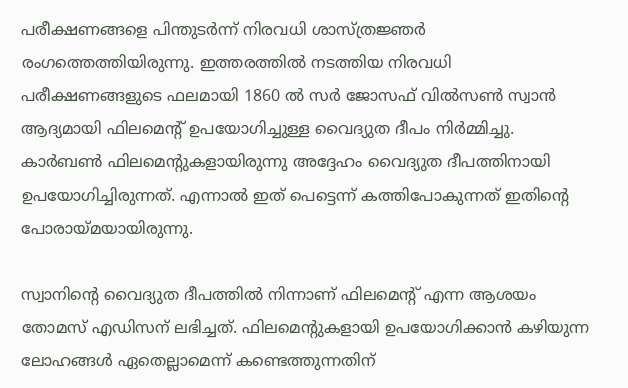പരീക്ഷണങ്ങളെ പിന്തുടർന്ന് നിരവധി ശാസ്ത്രജ്ഞർ രംഗത്തെത്തിയിരുന്നു. ഇത്തരത്തിൽ നടത്തിയ നിരവധി പരീക്ഷണങ്ങളുടെ ഫലമായി 1860 ൽ സർ ജോസഫ് വിൽസൺ സ്വാൻ ആദ്യമായി ഫിലമെന്റ് ഉപയോഗിച്ചുള്ള വൈദ്യുത ദീപം നിർമ്മിച്ചു. കാർബൺ ഫിലമെന്റുകളായിരുന്നു അദ്ദേഹം വൈദ്യുത ദീപത്തിനായി ഉപയോഗിച്ചിരുന്നത്. എന്നാൽ ഇത് പെട്ടെന്ന് കത്തിപോകുന്നത് ഇതിന്റെ പോരായ്മയായിരുന്നു.

സ്വാനിന്റെ വൈദ്യുത ദീപത്തിൽ നിന്നാണ് ഫിലമെന്റ് എന്ന ആശയം തോമസ് എഡിസന് ലഭിച്ചത്. ഫിലമെന്റുകളായി ഉപയോഗിക്കാൻ കഴിയുന്ന ലോഹങ്ങൾ ഏതെല്ലാമെന്ന് കണ്ടെത്തുന്നതിന്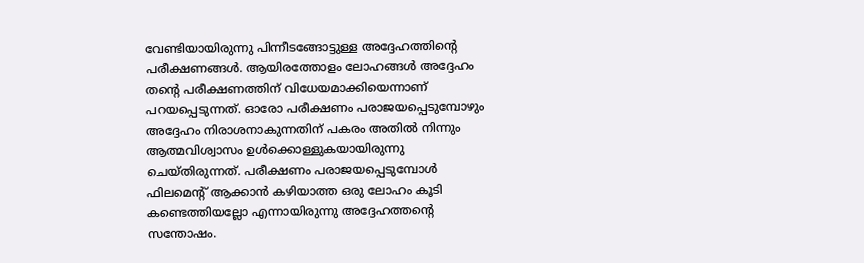വേണ്ടിയായിരുന്നു പിന്നീടങ്ങോട്ടുള്ള അദ്ദേഹത്തിന്റെ പരീക്ഷണങ്ങൾ. ആയിരത്തോളം ലോഹങ്ങൾ അദ്ദേഹം തന്റെ പരീക്ഷണത്തിന് വിധേയമാക്കിയെന്നാണ് പറയപ്പെടുന്നത്. ഓരോ പരീക്ഷണം പരാജയപ്പെടുമ്പോഴും അദ്ദേഹം നിരാശനാകുന്നതിന് പകരം അതിൽ നിന്നും ആത്മവിശ്വാസം ഉൾക്കൊള്ളുകയായിരുന്നു ചെയ്തിരുന്നത്. പരീക്ഷണം പരാജയപ്പെടുമ്പോൾ ഫിലമെന്റ് ആക്കാൻ കഴിയാത്ത ഒരു ലോഹം കൂടി കണ്ടെത്തിയല്ലോ എന്നായിരുന്നു അദ്ദേഹത്തന്റെ സന്തോഷം.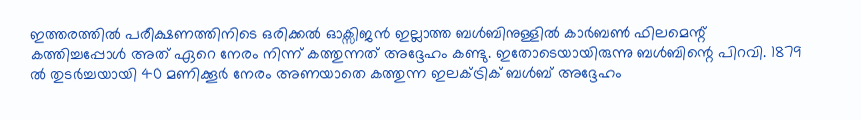ഇത്തരത്തിൽ പരീക്ഷണത്തിനിടെ ഒരിക്കൽ ഓക്സിജൻ ഇല്ലാത്ത ബൾബിനുള്ളിൽ കാർബൺ ഫിലമെന്റ് കത്തിച്ചപ്പോൾ അത് ഏറെ നേരം നിന്ന് കത്തുന്നത് അദ്ദേഹം കണ്ടു. ഇതോടെയായിരുന്നു ബൾബിന്റെ പിറവി. 1879 ൽ തുടർച്ചയായി 40 മണിക്കൂർ നേരം അണയാതെ കത്തുന്ന ഇലക്ട്രിക് ബൾബ് അദ്ദേഹം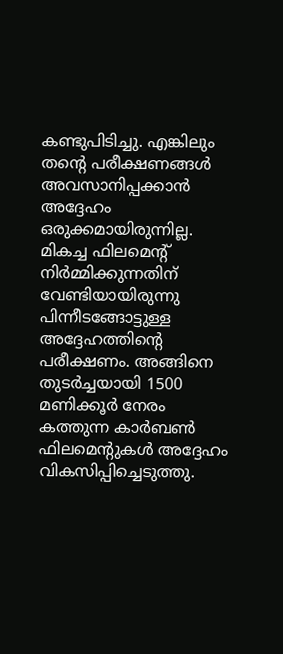കണ്ടുപിടിച്ചു. എങ്കിലും തന്റെ പരീക്ഷണങ്ങൾ അവസാനിപ്പക്കാൻ അദ്ദേഹം ഒരുക്കമായിരുന്നില്ല. മികച്ച ഫിലമെന്റ് നിർമ്മിക്കുന്നതിന് വേണ്ടിയായിരുന്നു പിന്നീടങ്ങോട്ടുള്ള അദ്ദേഹത്തിന്റെ പരീക്ഷണം. അങ്ങിനെ തുടർച്ചയായി 1500 മണിക്കൂർ നേരം കത്തുന്ന കാർബൺ ഫിലമെന്റുകൾ അദ്ദേഹം വികസിപ്പിച്ചെടുത്തു.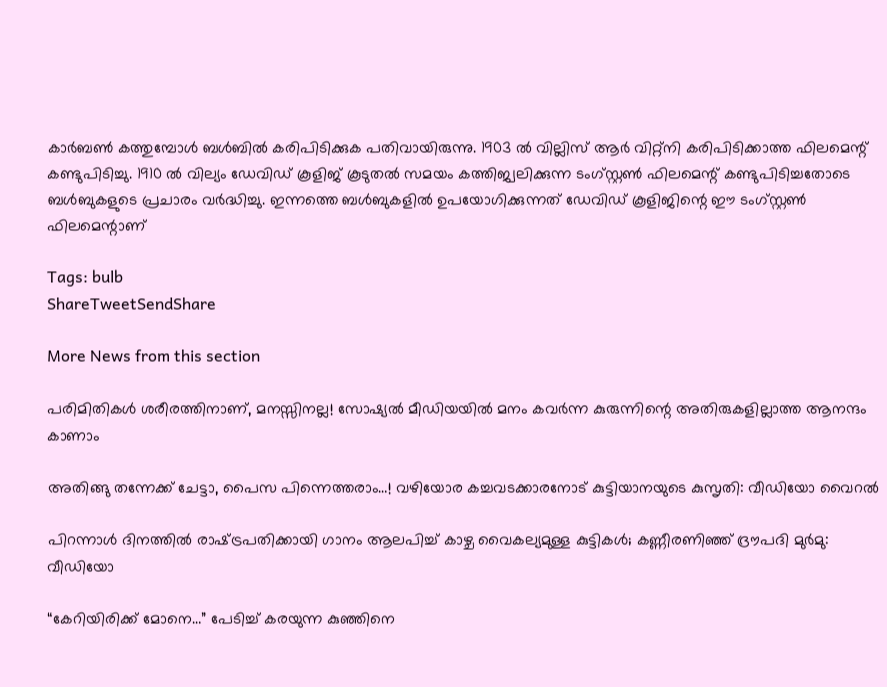കാർബൺ കത്തുമ്പോൾ ബൾബിൽ കരിപിടിക്കുക പതിവായിരുന്നു. 1903 ൽ വില്ലിസ് ആർ വിറ്റ്നി കരിപിടിക്കാത്ത ഫിലമെന്റ് കണ്ടുപിടിച്ചു. 1910 ൽ വില്യം ഡേവിഡ് കൂളിജ് കൂടുതൽ സമയം കത്തിജ്വലിക്കുന്ന ടംഗ്സ്റ്റൺ ഫിലമെന്റ് കണ്ടുപിടിച്ചതോടെ ബൾബുകളുടെ പ്രചാരം വർദ്ധിച്ചു. ഇന്നത്തെ ബൾബുകളിൽ ഉപയോഗിക്കുന്നത് ഡേവിഡ് കൂളിജിന്റെ ഈ ടംഗ്‌സ്റ്റൺ ഫിലമെന്റാണ്‌

Tags: bulb
ShareTweetSendShare

More News from this section

പരിമിതികൾ ശരീരത്തിനാണ്, മനസ്സിനല്ല! സോഷ്യൽ മീഡിയയിൽ മനം കവർന്ന കുരുന്നിന്റെ അതിരുകളില്ലാത്ത ആനന്ദം കാണാം

അതിങ്ങു തന്നേക്ക് ചേട്ടാ, പൈസ പിന്നെത്തരാം…! വഴിയോര കച്ചവടക്കാരനോട് കുട്ടിയാനയുടെ കുസൃതി: വീഡിയോ വൈറൽ

പിറന്നാൾ ദിനത്തിൽ രാഷ്‌ട്രപതിക്കായി ഗാനം ആലപിച്ച് കാഴ്ച വൈകല്യമുള്ള കുട്ടികൾ; കണ്ണീരണിഞ്ഞ് ദ്രൗപദി മുർമു: വീഡിയോ

“കേറിയിരിക്ക് മോനെ…” പേടിച്ച് കരയുന്ന കുഞ്ഞിനെ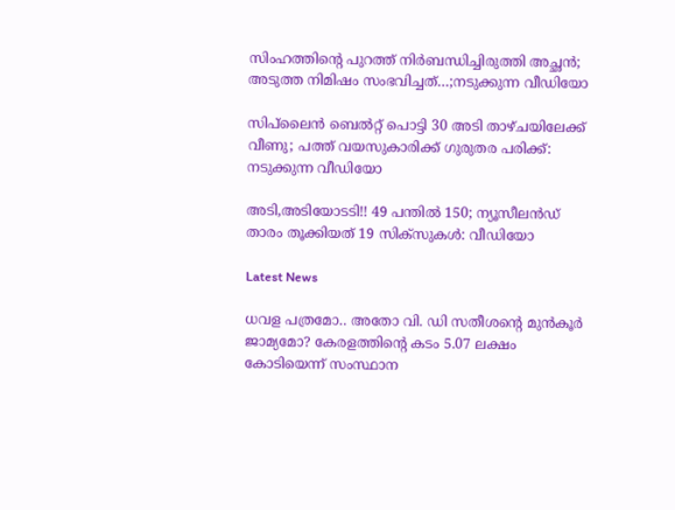സിംഹത്തിന്റെ പുറത്ത് നിർബന്ധിച്ചിരുത്തി അച്ഛൻ; അടുത്ത നിമിഷം സംഭവിച്ചത്…;നടുക്കുന്ന വീഡിയോ

സിപ്‌ലൈൻ ബെൽറ്റ് പൊട്ടി 30 അടി താഴ്ചയിലേക്ക് വീണു; പത്ത് വയസുകാരിക്ക് ഗുരുതര പരിക്ക്: നടുക്കുന്ന വീഡിയോ

അടി,അടിയോടടി!! 49 പന്തിൽ 150; ന്യൂസീലൻഡ് താരം തൂക്കിയത് 19 സിക്സുകൾ: വീഡിയോ

Latest News

ധവള പത്രമോ.. അതോ വി. ഡി സതീശന്റെ മുൻകൂർ ജാമ്യമോ? കേരളത്തിന്റെ കടം 5.07 ലക്ഷം കോടിയെന്ന് സംസ്ഥാന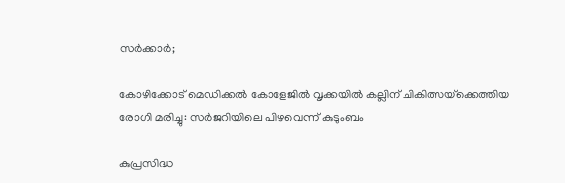സർക്കാർ;

കോഴിക്കോട് മെഡിക്കല്‍ കോളേജില്‍ വൃക്കയിൽ കല്ലിന് ചികിത്സയ്‌ക്കെത്തിയ രോഗി മരിച്ചു: സര്‍ജറിയിലെ പിഴവെന്ന് കുടുംബം

കുപ്രസിദ്ധ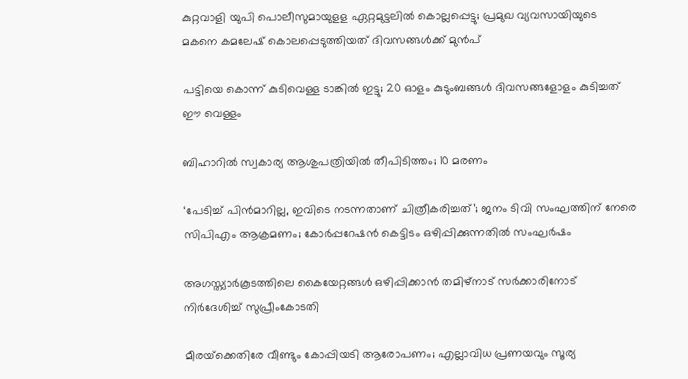കുറ്റവാളി യുപി പൊലീസുമായുളള ഏറ്റമുട്ടലിൽ കൊല്ലപ്പെട്ടു; പ്രമുഖ വ്യവസായിയുടെ മകനെ കമലേഷ് കൊലപ്പെടുത്തിയത് ദിവസങ്ങൾക്ക് മുൻപ്

പട്ടിയെ കൊന്ന് കുടിവെള്ള ടാങ്കിൽ ഇട്ടു; 20 ഓളം കുടുംബങ്ങൾ ദിവസങ്ങളോളം കുടിച്ചത് ഈ വെള്ളം

ബിഹാറില്‍ സ്വകാര്യ ആശുപത്രിയില്‍ തീപിടിത്തം; 10 മരണം

‘പേടിച്ച് പിൻമാറില്ല, ഇവിടെ നടന്നതാണ് ചിത്രീകരിച്ചത്’; ജനം ടിവി സംഘത്തിന് നേരെ സിപിഎം ആക്രമണം; കോർപ്പറേഷൻ കെട്ടിടം ഒഴിപ്പിക്കുന്നതിൽ സംഘർഷം

അഗസ്ത്യാര്‍കൂടത്തിലെ കൈയേറ്റങ്ങള്‍ ഒഴിപ്പിക്കാന്‍ തമിഴ്‌നാട് സര്‍ക്കാരിനോട് നിര്‍ദേശിച്ച് സുപ്രീംകോടതി

മീരയ്‌ക്കെതിരേ വീണ്ടും കോപ്പിയടി ആരോപണം; എല്ലാവിധ പ്രണയവും സൂര്യ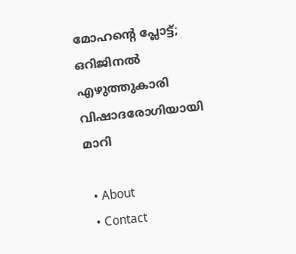മോഹന്റെ പ്ലോട്ട്; ഒറിജിനൽ എഴുത്തുകാരി വിഷാദരോഗിയായി മാറി

  • About
  • Contact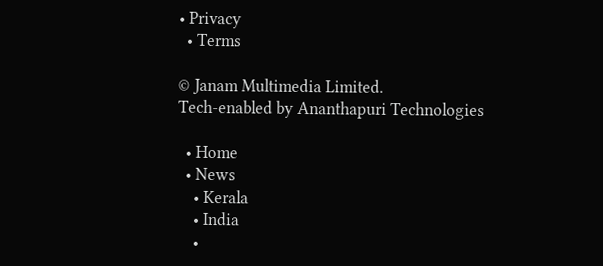• Privacy
  • Terms

© Janam Multimedia Limited.
Tech-enabled by Ananthapuri Technologies

  • Home
  • News
    • Kerala
    • India
    •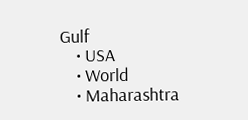Gulf
    • USA
    • World
    • Maharashtra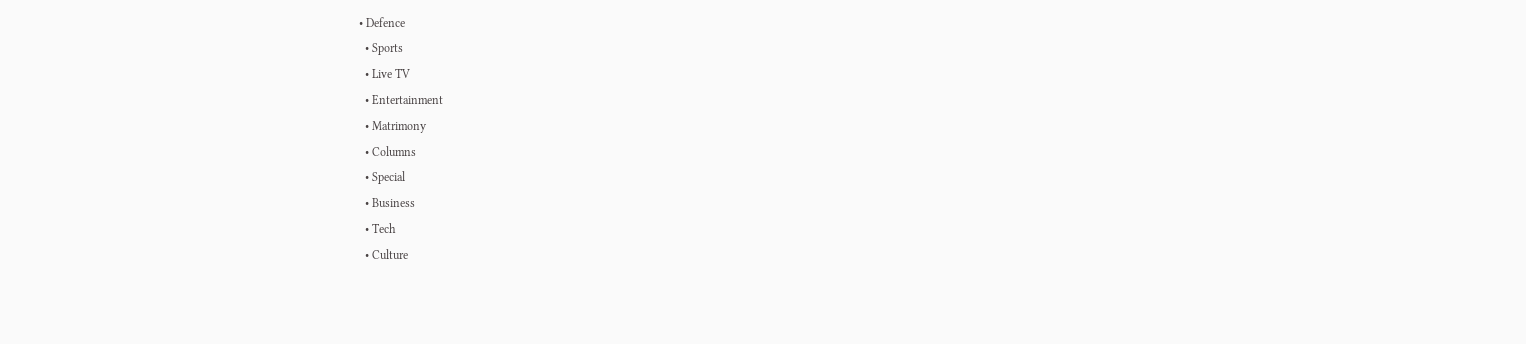• Defence
  • Sports
  • Live TV
  • Entertainment
  • Matrimony
  • Columns
  • Special
  • Business
  • Tech
  • Culture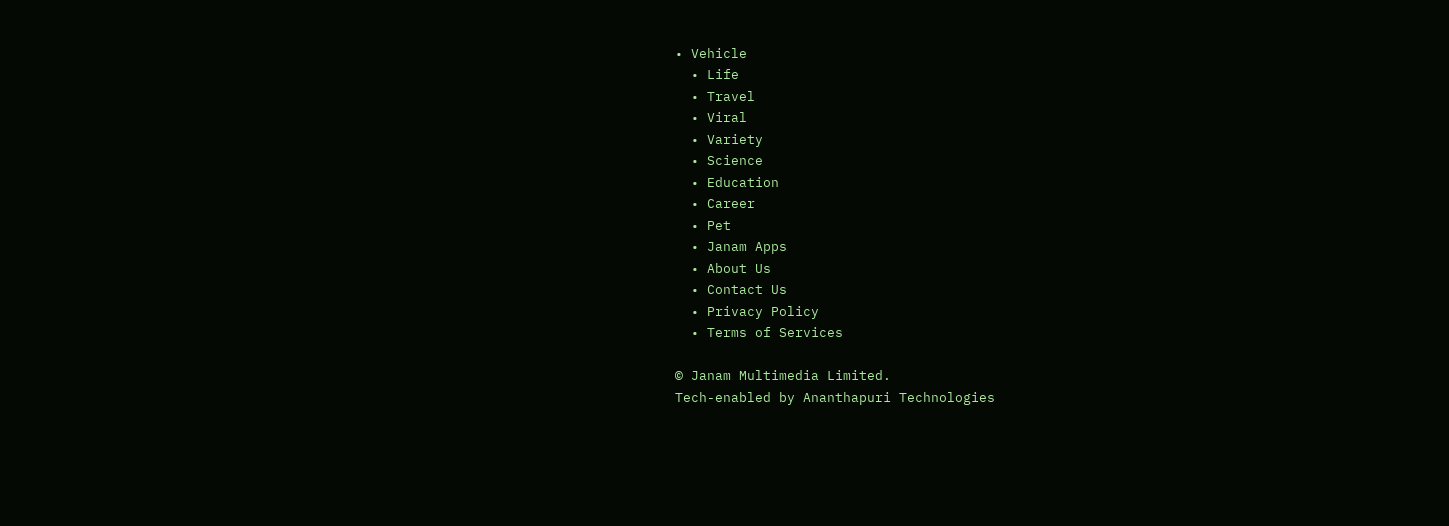• Vehicle
  • Life
  • Travel
  • Viral
  • Variety
  • Science
  • Education
  • Career
  • Pet
  • Janam Apps
  • About Us
  • Contact Us
  • Privacy Policy
  • Terms of Services

© Janam Multimedia Limited.
Tech-enabled by Ananthapuri Technologies